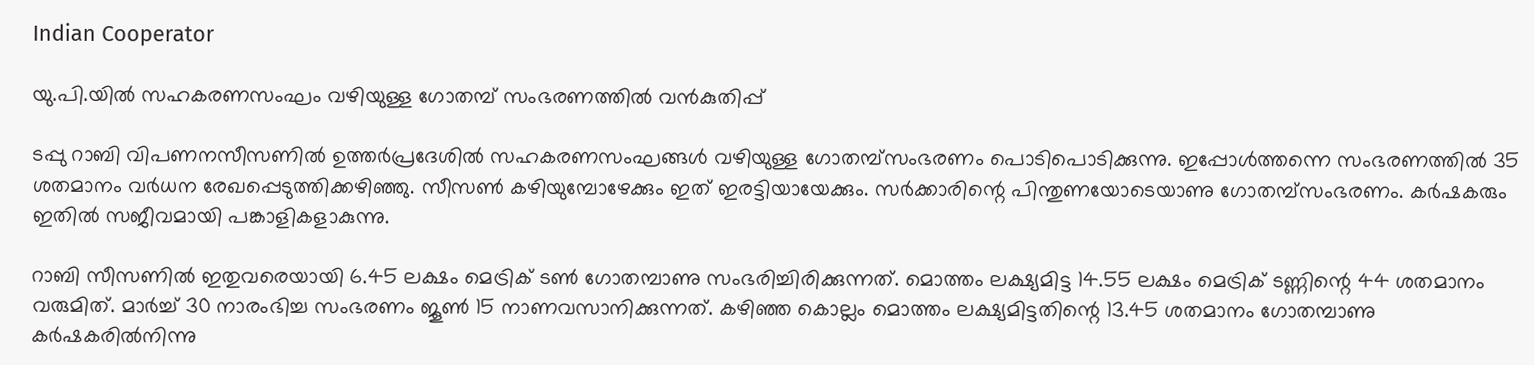Indian Cooperator

യു.പി.യില്‍ സഹകരണസംഘം വഴിയുള്ള ഗോതമ്പ് സംഭരണത്തില്‍ വന്‍കുതിപ്പ്

ടപ്പു റാബി വിപണനസീസണില്‍ ഉത്തര്‍പ്രദേശില്‍ സഹകരണസംഘങ്ങള്‍ വഴിയുള്ള ഗോതമ്പ്സംഭരണം പൊടിപൊടിക്കുന്നു. ഇപ്പോള്‍ത്തന്നെ സംഭരണത്തില്‍ 35 ശതമാനം വര്‍ധന രേഖപ്പെടുത്തിക്കഴിഞ്ഞു. സീസണ്‍ കഴിയുമ്പോഴേക്കും ഇത് ഇരട്ടിയായേക്കും. സര്‍ക്കാരിന്റെ പിന്തുണയോടെയാണു ഗോതമ്പ്സംഭരണം. കര്‍ഷകരും ഇതില്‍ സജീവമായി പങ്കാളികളാകുന്നു.

റാബി സീസണില്‍ ഇതുവരെയായി 6.45 ലക്ഷം മെട്രിക് ടണ്‍ ഗോതമ്പാണു സംഭരിച്ചിരിക്കുന്നത്. മൊത്തം ലക്ഷ്യമിട്ട 14.55 ലക്ഷം മെട്രിക് ടണ്ണിന്റെ 44 ശതമാനം വരുമിത്. മാര്‍ച്ച് 30 നാരംഭിച്ച സംഭരണം ജൂണ്‍ 15 നാണവസാനിക്കുന്നത്. കഴിഞ്ഞ കൊല്ലം മൊത്തം ലക്ഷ്യമിട്ടതിന്റെ 13.45 ശതമാനം ഗോതമ്പാണു കര്‍ഷകരില്‍നിന്നു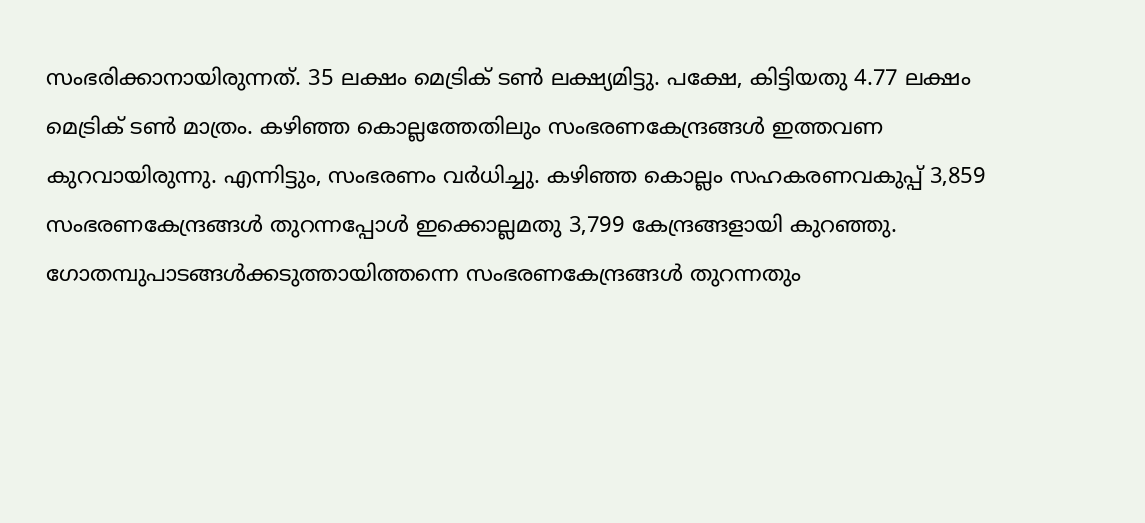സംഭരിക്കാനായിരുന്നത്. 35 ലക്ഷം മെട്രിക് ടണ്‍ ലക്ഷ്യമിട്ടു. പക്ഷേ, കിട്ടിയതു 4.77 ലക്ഷം മെട്രിക് ടണ്‍ മാത്രം. കഴിഞ്ഞ കൊല്ലത്തേതിലും സംഭരണകേന്ദ്രങ്ങള്‍ ഇത്തവണ കുറവായിരുന്നു. എന്നിട്ടും, സംഭരണം വര്‍ധിച്ചു. കഴിഞ്ഞ കൊല്ലം സഹകരണവകുപ്പ് 3,859 സംഭരണകേന്ദ്രങ്ങള്‍ തുറന്നപ്പോള്‍ ഇക്കൊല്ലമതു 3,799 കേന്ദ്രങ്ങളായി കുറഞ്ഞു. ഗോതമ്പുപാടങ്ങള്‍ക്കടുത്തായിത്തന്നെ സംഭരണകേന്ദ്രങ്ങള്‍ തുറന്നതും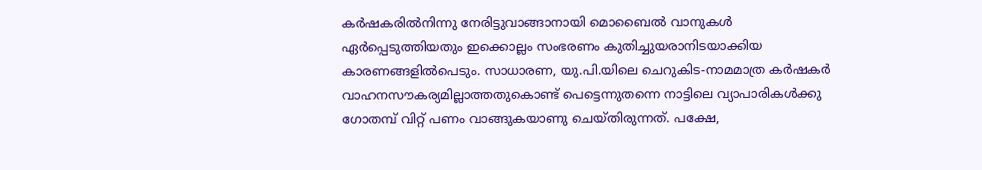കര്‍ഷകരില്‍നിന്നു നേരിട്ടുവാങ്ങാനായി മൊബൈല്‍ വാനുകള്‍ ഏര്‍പ്പെടുത്തിയതും ഇക്കൊല്ലം സംഭരണം കുതിച്ചുയരാനിടയാക്കിയ കാരണങ്ങളില്‍പെടും. സാധാരണ, യു.പി.യിലെ ചെറുകിട-നാമമാത്ര കര്‍ഷകര്‍ വാഹനസൗകര്യമില്ലാത്തതുകൊണ്ട് പെട്ടെന്നുതന്നെ നാട്ടിലെ വ്യാപാരികള്‍ക്കു ഗോതമ്പ് വിറ്റ് പണം വാങ്ങുകയാണു ചെയ്തിരുന്നത്. പക്ഷേ,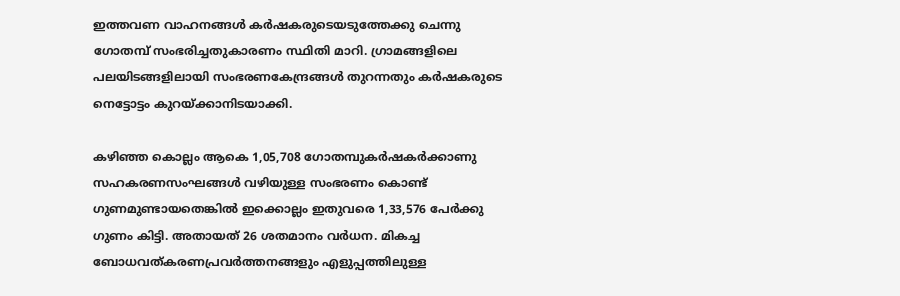ഇത്തവണ വാഹനങ്ങള്‍ കര്‍ഷകരുടെയടുത്തേക്കു ചെന്നു ഗോതമ്പ് സംഭരിച്ചതുകാരണം സ്ഥിതി മാറി. ഗ്രാമങ്ങളിലെ പലയിടങ്ങളിലായി സംഭരണകേന്ദ്രങ്ങള്‍ തുറന്നതും കര്‍ഷകരുടെ നെട്ടോട്ടം കുറയ്ക്കാനിടയാക്കി.

കഴിഞ്ഞ കൊല്ലം ആകെ 1,05,708 ഗോതമ്പുകര്‍ഷകര്‍ക്കാണു സഹകരണസംഘങ്ങള്‍ വഴിയുള്ള സംഭരണം കൊണ്ട് ഗുണമുണ്ടായതെങ്കില്‍ ഇക്കൊല്ലം ഇതുവരെ 1,33,576 പേര്‍ക്കു ഗുണം കിട്ടി. അതായത് 26 ശതമാനം വര്‍ധന. മികച്ച ബോധവത്കരണപ്രവര്‍ത്തനങ്ങളും എളുപ്പത്തിലുള്ള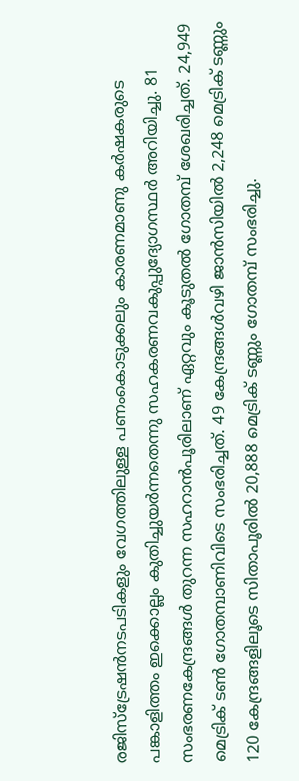രജിസ്ട്രേഷന്‍നടപടികളും വേഗത്തിലുള്ള പണംകൊടുക്കലും കാരണമാണു കര്‍ഷകരുടെ പങ്കാളിത്തം ഇക്കൊല്ലം കുതിച്ചുയര്‍ന്നതെന്നു സഹകരണവകുപ്പുദ്യോഗസ്ഥര്‍ അറിയിച്ചു. 81 സംഭരണകേന്ദ്രങ്ങള്‍ തുറന്ന സഹറാന്‍പൂരിലാണ് ഏറ്റവും കൂടുതല്‍ ഗോതമ്പ് ശേഖരിച്ചത്. 24,949 മെട്രിക് ടണ്‍ ഗോതമ്പാണിവിടെ സംഭരിച്ചത്. 49 കേന്ദ്രങ്ങള്‍വഴി ജാന്‍സിയില്‍ 2,248 മെട്രിക് ടണ്ണും 120 കേന്ദ്രങ്ങളിലൂടെ സിതാപൂരില്‍ 20,888 മെട്രിക് ടണ്ണും ഗോതമ്പ് സംഭരിച്ചു.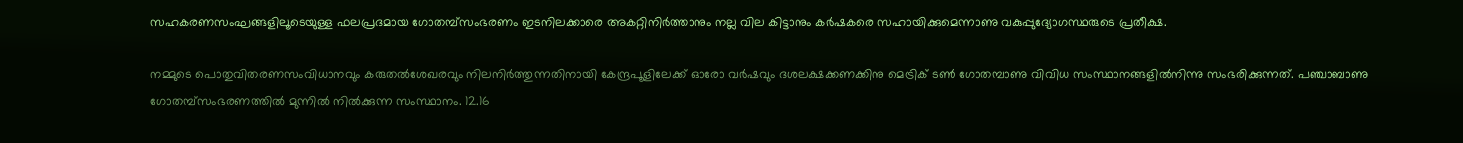സഹകരണസംഘങ്ങളിലൂടെയുള്ള ഫലപ്രദമായ ഗോതമ്പ്സംഭരണം ഇടനിലക്കാരെ അകറ്റിനിര്‍ത്താനും നല്ല വില കിട്ടാനും കര്‍ഷകരെ സഹായിക്കുമെന്നാണു വകുപ്പുദ്യോഗസ്ഥരുടെ പ്രതീക്ഷ.

നമ്മുടെ പൊതുവിതരണസംവിധാനവും കരുതല്‍ശേഖരവും നിലനിര്‍ത്തുന്നതിനായി കേന്ദ്രപൂളിലേക്ക് ഓരോ വര്‍ഷവും ദശലക്ഷക്കണക്കിനു മെട്രിക് ടണ്‍ ഗോതമ്പാണു വിവിധ സംസ്ഥാനങ്ങളില്‍നിന്നു സംഭരിക്കുന്നത്. പഞ്ചാബാണു ഗോതമ്പ്സംഭരണത്തില്‍ മുന്നില്‍ നില്‍ക്കുന്ന സംസ്ഥാനം. 12.16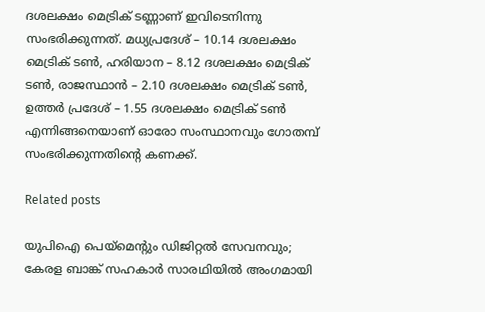ദശലക്ഷം മെട്രിക് ടണ്ണാണ് ഇവിടെനിന്നു സംഭരിക്കുന്നത്. മധ്യപ്രദേശ് – 10.14 ദശലക്ഷം മെട്രിക് ടണ്‍, ഹരിയാന – 8.12 ദശലക്ഷം മെട്രിക് ടണ്‍, രാജസ്ഥാന്‍ – 2.10 ദശലക്ഷം മെട്രിക് ടണ്‍, ഉത്തര്‍ പ്രദേശ് – 1.55 ദശലക്ഷം മെട്രിക് ടണ്‍ എന്നിങ്ങനെയാണ് ഓരോ സംസ്ഥാനവും ഗോതമ്പ് സംഭരിക്കുന്നതിന്റെ കണക്ക്.

Related posts

യുപിഐ പെയ്‌മെന്റും ഡിജിറ്റല്‍ സേവനവും; കേരള ബാങ്ക് സഹകാര്‍ സാരഥിയില്‍ അംഗമായി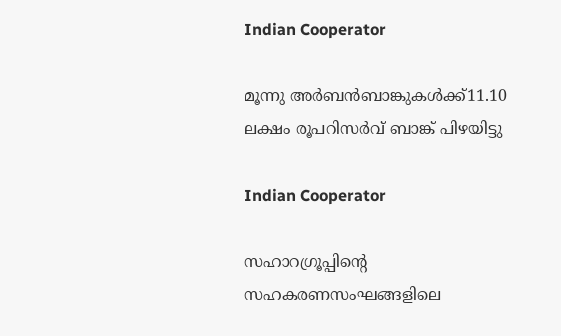Indian Cooperator

മൂന്നു അര്‍ബന്‍ബാങ്കുകള്‍ക്ക്11.10 ലക്ഷം രൂപറിസര്‍വ് ബാങ്ക് പിഴയിട്ടു

Indian Cooperator

സഹാറഗ്രൂപ്പിന്റെ സഹകരണസംഘങ്ങളിലെ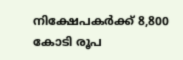നിക്ഷേപകര്‍ക്ക് 8,800 കോടി രൂപ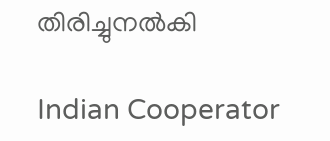തിരിച്ചുനല്‍കി

Indian Cooperator